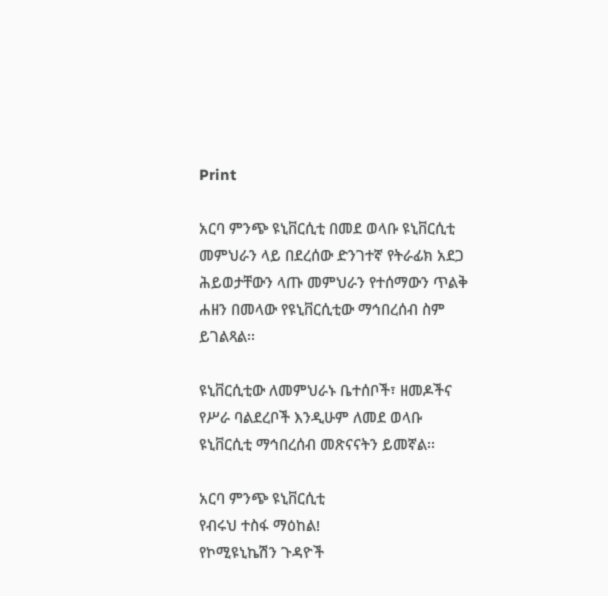Print

አርባ ምንጭ ዩኒቨርሲቲ በመደ ወላቡ ዩኒቨርሲቲ መምህራን ላይ በደረሰው ድንገተኛ የትራፊክ አደጋ ሕይወታቸውን ላጡ መምህራን የተሰማውን ጥልቅ ሐዘን በመላው የዩኒቨርሲቲው ማኅበረሰብ ስም ይገልጻል፡፡

ዩኒቨርሲቲው ለመምህራኑ ቤተሰቦች፣ ዘመዶችና የሥራ ባልደረቦች እንዲሁም ለመደ ወላቡ ዩኒቨርሲቲ ማኅበረሰብ መጽናናትን ይመኛል፡፡

አርባ ምንጭ ዩኒቨርሲቲ
የብሩህ ተስፋ ማዕከል!
የኮሚዩኒኬሽን ጉዳዮች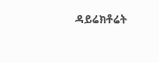ዳይሬክቶሬት